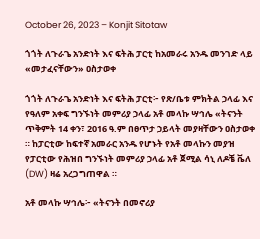October 26, 2023 – Konjit Sitotaw

ጎጎት ለጉራጌ አንድነት እና ፍትሕ ፓርቲ ከአመራሩ አንዱ መንገድ ላይ «መታፈናቸውን» ዐስታወቀ

ጎጎት ለጉራጌ አንድነት እና ፍትሕ ፓርቲ፦ የጽ/ቤቱ ምክትል ኃላፊ እና የዓለም አቀፍ ግንኙነት መምሪያ ኃላፊ አቶ መላኩ ሣኅሌ «ትናንት ጥቅምት 14 ቀን፣ 2016 ዓ.ም በፀጥታ ኃይላት መያዛቸውን ዐስታወቀ ። ከፓርቲው ከፍተኛ አመራር አንዱ የሆኑት የአቶ መላኩን መያዝ የፓርቲው የሕዝበ ግንኙነት መምሪያ ኃላፊ አቶ ጀሚል ሳኒ ለዶቼ ቬለ (DW) ዛሬ አረጋግጠዋል ።

አቶ መላኩ ሣኅሌ፦ «ትናንት በመኖሪያ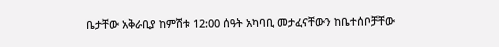ቤታቸው አቅራቢያ ከምሽቱ 12:00 ሰዓት አካባቢ መታፈናቸውን ከቤተሰቦቻቸው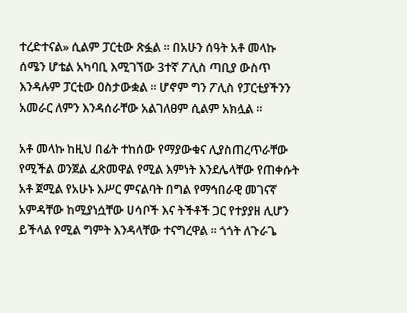ተረድተናል» ሲልም ፓርቲው ጽፏል ። በአሁን ሰዓት አቶ መላኩ ሰሜን ሆቴል አካባቢ እሚገኘው 3ተኛ ፖሊስ ጣቢያ ውስጥ እንዳሉም ፓርቲው ዐስታውቋል ። ሆኖም ግን ፖሊስ የፓርቲያችንን አመራር ለምን እንዳሰራቸው አልገለፀም ሲልም አክሏል ።

አቶ መላኩ ከዚህ በፊት ተከሰው የማያውቁና ሊያስጠረጥራቸው የሚችል ወንጀል ፈጽመዋል የሚል እምነት እንደሌላቸው የጠቀሱት አቶ ጀሚል የአሁኑ እሥር ምናልባት በግል የማኅበራዊ መገናኛ አምዳቸው ከሚያነሷቸው ሀሳቦች እና ትችቶች ጋር የተያያዘ ሊሆን ይችላል የሚል ግምት እንዳላቸው ተናግረዋል ። ጎጎት ለጉራጌ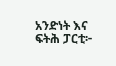አንድነት እና ፍትሕ ፓርቲ፦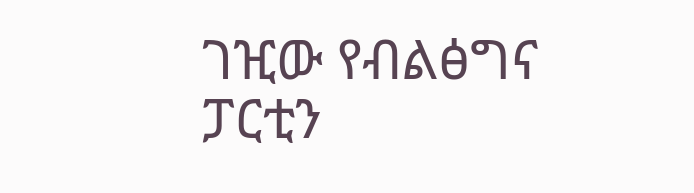ገዢው የብልፅግና ፓርቲን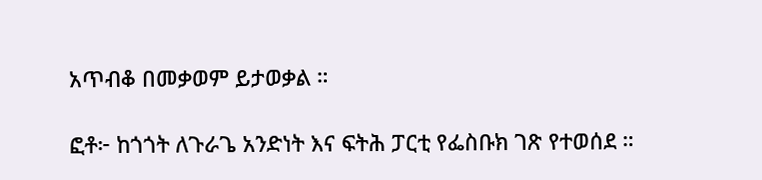አጥብቆ በመቃወም ይታወቃል ።

ፎቶ፦ ከጎጎት ለጉራጌ አንድነት እና ፍትሕ ፓርቲ የፌስቡክ ገጽ የተወሰደ ።